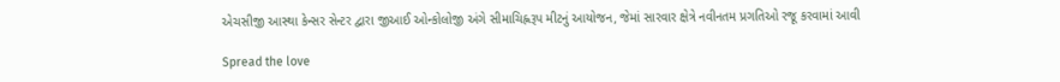એચસીજી આસ્થા કેન્સર સેન્ટર દ્વારા જીઆઈ ઓન્કોલોજી અંગે સીમાચિહ્નરૂપ મીટનું આયોજન, જેમાં સારવાર ક્ષેત્રે નવીનતમ પ્રગતિઓ રજૂ કરવામાં આવી

Spread the love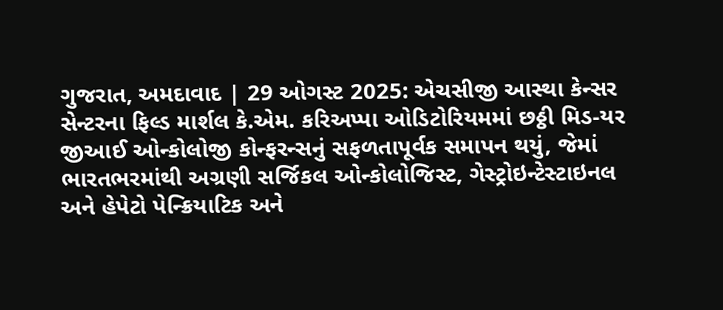ગુજરાત, અમદાવાદ | 29 ઓગસ્ટ 2025: એચસીજી આસ્થા કેન્સર સેન્ટરના ફિલ્ડ માર્શલ કે.એમ. કરિઅપ્પા ઓડિટોરિયમમાં છઠ્ઠી મિડ-યર જીઆઈ ઓન્કોલોજી કોન્ફરન્સનું સફળતાપૂર્વક સમાપન થયું, જેમાં ભારતભરમાંથી અગ્રણી સર્જિકલ ઓન્કોલોજિસ્ટ, ગેસ્ટ્રોઇન્ટેસ્ટાઇનલ અને હેપેટો પેન્ક્રિયાટિક અને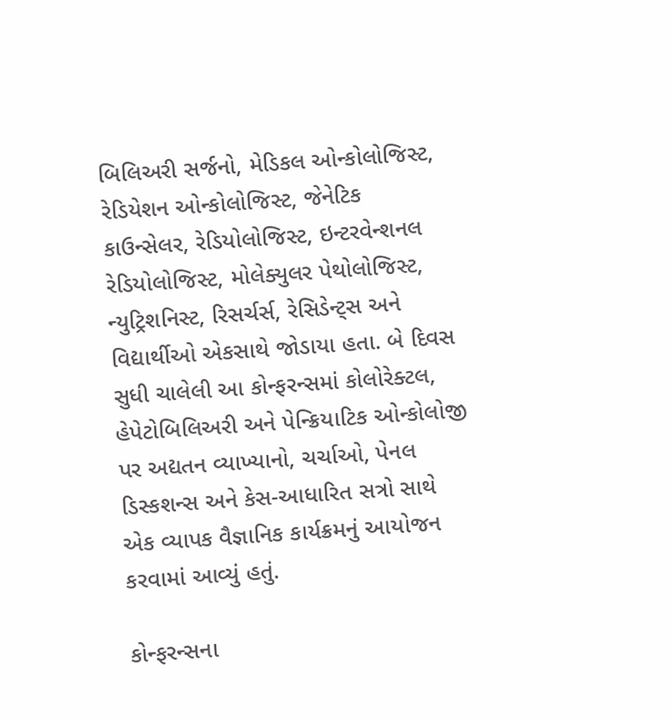બિલિઅરી સર્જનો, મેડિકલ ઓન્કોલોજિસ્ટ, રેડિયેશન ઓન્કોલોજિસ્ટ, જેનેટિક કાઉન્સેલર, રેડિયોલોજિસ્ટ, ઇન્ટરવેન્શનલ રેડિયોલોજિસ્ટ, મોલેક્યુલર પેથોલોજિસ્ટ, ન્યુટ્રિશનિસ્ટ, રિસર્ચર્સ, રેસિડેન્ટ્સ અને વિદ્યાર્થીઓ એકસાથે જોડાયા હતા. બે દિવસ સુધી ચાલેલી આ કોન્ફરન્સમાં કોલોરેક્ટલ, હેપેટોબિલિઅરી અને પેન્ક્રિયાટિક ઓન્કોલોજી પર અદ્યતન વ્યાખ્યાનો, ચર્ચાઓ, પેનલ ડિસ્કશન્સ અને કેસ-આધારિત સત્રો સાથે એક વ્યાપક વૈજ્ઞાનિક કાર્યક્રમનું આયોજન કરવામાં આવ્યું હતું.

કોન્ફરન્સના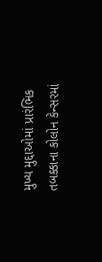મુખ્ય મુદ્દાઓમાં પ્રારંભિક તબક્કાના કોલોન કેન્સરમાં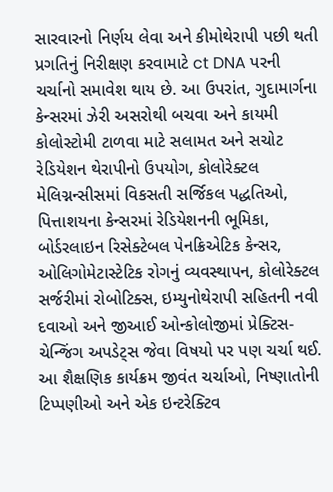સારવારનો નિર્ણય લેવા અને કીમોથેરાપી પછી થતી પ્રગતિનું નિરીક્ષણ કરવામાટે ct DNA પરની ચર્ચાનો સમાવેશ થાય છે. આ ઉપરાંત, ગુદામાર્ગના કેન્સરમાં ઝેરી અસરોથી બચવા અને કાયમી કોલોસ્ટોમી ટાળવા માટે સલામત અને સચોટ રેડિયેશન થેરાપીનો ઉપયોગ, કોલોરેક્ટલ મેલિગ્નન્સીસમાં વિકસતી સર્જિકલ પદ્ધતિઓ, પિત્તાશયના કેન્સરમાં રેડિયેશનની ભૂમિકા, બોર્ડરલાઇન રિસેક્ટેબલ પેનક્રિએટિક કેન્સર, ઓલિગોમેટાસ્ટેટિક રોગનું વ્યવસ્થાપન, કોલોરેક્ટલ સર્જરીમાં રોબોટિક્સ, ઇમ્યુનોથેરાપી સહિતની નવી દવાઓ અને જીઆઈ ઓન્કોલોજીમાં પ્રેક્ટિસ- ચેન્જિંગ અપડેટ્સ જેવા વિષયો પર પણ ચર્ચા થઈ. આ શૈક્ષણિક કાર્યક્રમ જીવંત ચર્ચાઓ, નિષ્ણાતોની ટિપ્પણીઓ અને એક ઇન્ટરેક્ટિવ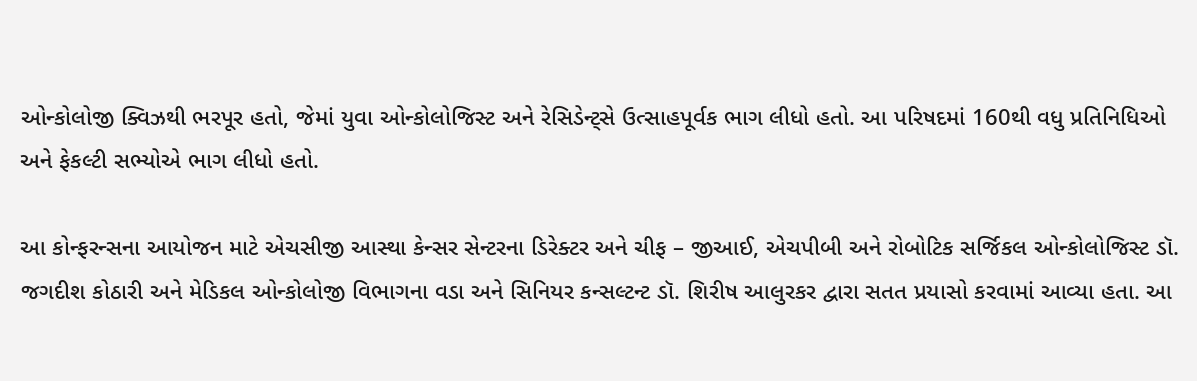ઓન્કોલોજી ક્વિઝથી ભરપૂર હતો, જેમાં યુવા ઓન્કોલોજિસ્ટ અને રેસિડેન્ટ્સે ઉત્સાહપૂર્વક ભાગ લીધો હતો. આ પરિષદમાં 160થી વધુ પ્રતિનિધિઓ અને ફેકલ્ટી સભ્યોએ ભાગ લીધો હતો.

આ કોન્ફરન્સના આયોજન માટે એચસીજી આસ્થા કેન્સર સેન્ટરના ડિરેક્ટર અને ચીફ – જીઆઈ, એચપીબી અને રોબોટિક સર્જિકલ ઓન્કોલોજિસ્ટ ડૉ. જગદીશ કોઠારી અને મેડિકલ ઓન્કોલોજી વિભાગના વડા અને સિનિયર કન્સલ્ટન્ટ ડૉ. શિરીષ આલુરકર દ્વારા સતત પ્રયાસો કરવામાં આવ્યા હતા. આ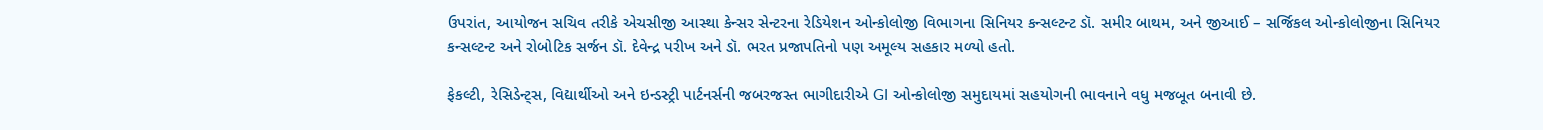ઉપરાંત, આયોજન સચિવ તરીકે એચસીજી આસ્થા કેન્સર સેન્ટરના રેડિયેશન ઓન્કોલોજી વિભાગના સિનિયર કન્સલ્ટન્ટ ડૉ. સમીર બાથમ, અને જીઆઈ – સર્જિકલ ઓન્કોલોજીના સિનિયર કન્સલ્ટન્ટ અને રોબોટિક સર્જન ડૉ. દેવેન્દ્ર પરીખ અને ડૉ. ભરત પ્રજાપતિનો પણ અમૂલ્ય સહકાર મળ્યો હતો.

ફેકલ્ટી, રેસિડેન્ટ્સ, વિદ્યાર્થીઓ અને ઇન્ડસ્ટ્રી પાર્ટનર્સની જબરજસ્ત ભાગીદારીએ GI ઓન્કોલોજી સમુદાયમાં સહયોગની ભાવનાને વધુ મજબૂત બનાવી છે.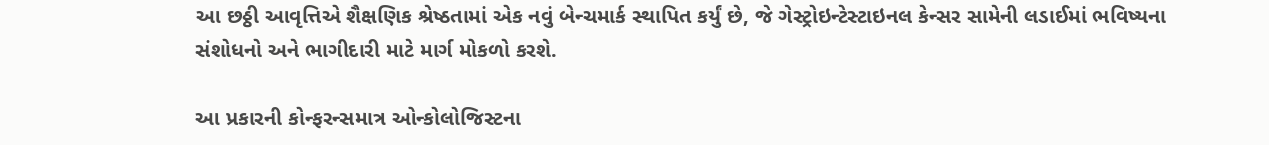આ છઠ્ઠી આવૃત્તિએ શૈક્ષણિક શ્રેષ્ઠતામાં એક નવું બેન્ચમાર્ક સ્થાપિત કર્યું છે, જે ગેસ્ટ્રોઇન્ટેસ્ટાઇનલ કેન્સર સામેની લડાઈમાં ભવિષ્યના સંશોધનો અને ભાગીદારી માટે માર્ગ મોકળો કરશે.

આ પ્રકારની કોન્ફરન્સમાત્ર ઓન્કોલોજિસ્ટના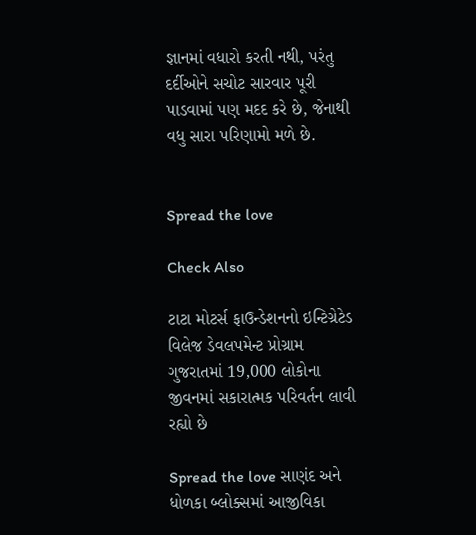જ્ઞાનમાં વધારો કરતી નથી, પરંતુ દર્દીઓને સચોટ સારવાર પૂરી પાડવામાં પણ મદદ કરે છે, જેનાથી વધુ સારા પરિણામો મળે છે.


Spread the love

Check Also

ટાટા મોટર્સ ફાઉન્ડેશનનો ઇન્ટિગ્રેટેડ વિલેજ ડેવલપમેન્ટ પ્રોગ્રામ ગુજરાતમાં 19,000 લોકોના જીવનમાં સકારાત્મક પરિવર્તન લાવી રહ્યો છે

Spread the love સાણંદ અને ધોળકા બ્લોક્સમાં આજીવિકા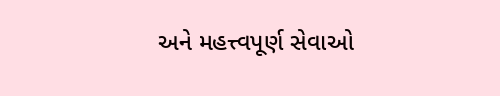અને મહત્ત્વપૂર્ણ સેવાઓ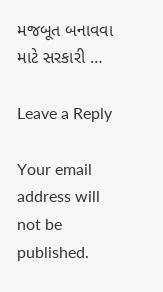મજબૂત બનાવવા માટે સરકારી …

Leave a Reply

Your email address will not be published.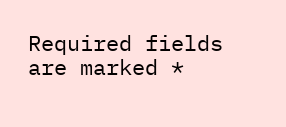Required fields are marked *